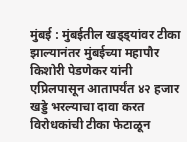मुंबई : मुंबईतील खड्ड्यांवर टीका झाल्यानंतर मुंबईच्या महापौर किशोरी पेडणेकर यांनी एप्रिलपासून आतापर्यंत ४२ हजार खड्डे भरल्याचा दावा करत विरोधकांची टीका फेटाळून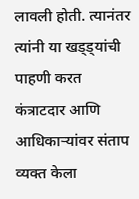लावली होती. त्यानंतर त्यांनी या खड्ड्यांची पाहणी करत कंत्राटदार आणि आधिकाऱ्यांवर संताप व्यक्त केला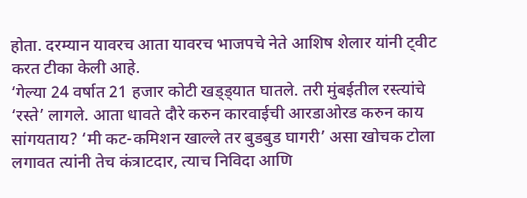होता. दरम्यान यावरच आता यावरच भाजपचे नेते आशिष शेलार यांनी ट्वीट करत टीका केली आहे.
‘गेल्या 24 वर्षात 21 हजार कोटी खड्ड्यात घातले. तरी मुंबईतील रस्त्यांचे ‘रस्ते’ लागले. आता धावते दौरे करुन कारवाईची आरडाओरड करुन काय सांगयताय? ‘मी कट-कमिशन खाल्ले तर बुडबुड घागरी’ असा खोचक टोला लगावत त्यांनी तेच कंत्राटदार, त्याच निविदा आणि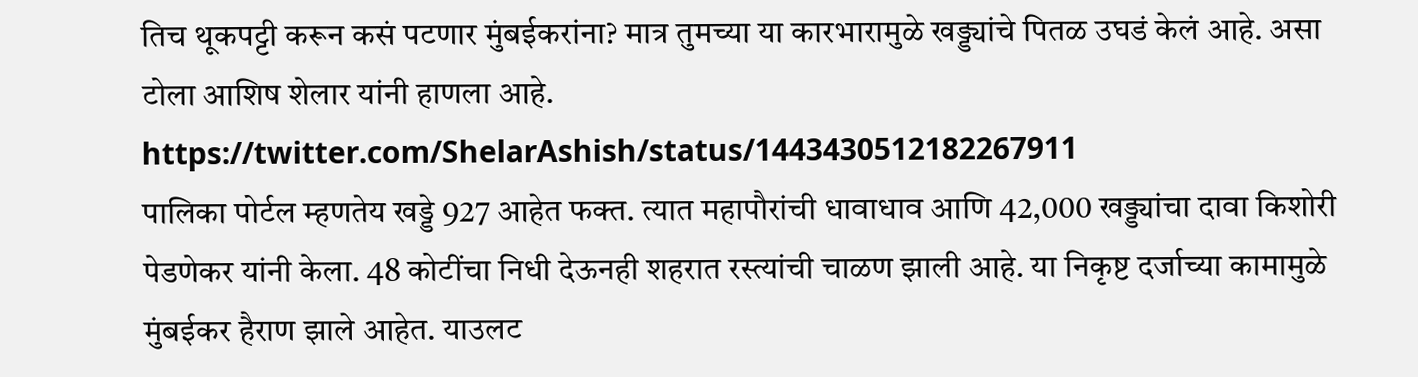तिच थूकपट्टी करून कसं पटणार मुंबईकरांना? मात्र तुमच्या या कारभारामुळे खड्ड्यांचे पितळ उघडं केलं आहे. असा टोला आशिष शेलार यांनी हाणला आहे.
https://twitter.com/ShelarAshish/status/1443430512182267911
पालिका पोर्टल म्हणतेय खड्डे 927 आहेत फक्त. त्यात महापौरांची धावाधाव आणि 42,000 खड्ड्यांचा दावा किशोरी पेडणेकर यांनी केला. 48 कोटींचा निधी देऊनही शहरात रस्त्यांची चाळण झाली आहे. या निकृष्ट दर्जाच्या कामामुळे मुंबईकर हैराण झाले आहेत. याउलट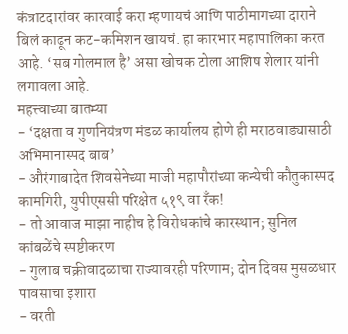कंत्राटदारांवर कारवाई करा म्हणायचं आणि पाठीमागच्या दाराने बिलं काढून कट-कमिशन खायचं. हा कारभार महापालिका करत आहे. ‘सब गोलमाल है’ असा खोचक टोला आशिष शेलार यांनी लगावला आहे.
महत्त्वाच्या बातम्या
- ‘दक्षता व गुणनियंत्रण मंडळ कार्यालय होणे ही मराठवाड्यासाठी अभिमानास्पद बाब’
- औरंगाबादेत शिवसेनेच्या माजी महापौरांच्या कन्येची कौतुकास्पद कामगिरी, युपीएससी परिक्षेत ५१९ वा रँक!
- तो आवाज माझा नाहीच हे विरोधकांचे कारस्थान; सुनिल कांबळेंचे स्पष्टीकरण
- गुलाब चक्रीवादळाचा राज्यावरही परिणाम; दोन दिवस मुसळधार पावसाचा इशारा
- वरती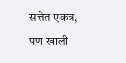सत्तेत एकत्र, पण खाली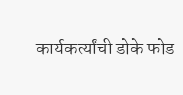कार्यकर्त्यांची डोके फोड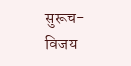सुरूच- विजय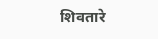शिवतारे